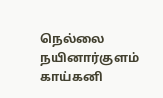நெல்லை நயினார்குளம் காய்கனி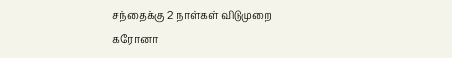சந்தைக்கு 2 நாள்கள் விடுமுறை
கரோனா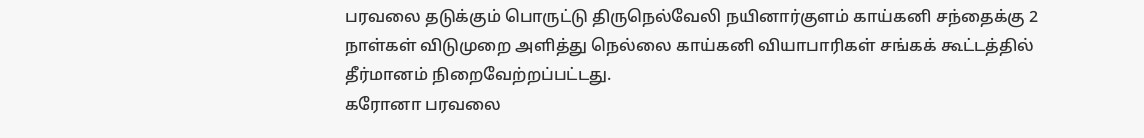பரவலை தடுக்கும் பொருட்டு திருநெல்வேலி நயினார்குளம் காய்கனி சந்தைக்கு 2 நாள்கள் விடுமுறை அளித்து நெல்லை காய்கனி வியாபாரிகள் சங்கக் கூட்டத்தில் தீர்மானம் நிறைவேற்றப்பட்டது.
கரோனா பரவலை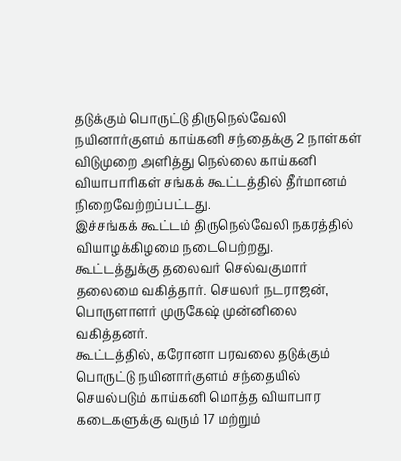தடுக்கும் பொருட்டு திருநெல்வேலி நயினார்குளம் காய்கனி சந்தைக்கு 2 நாள்கள் விடுமுறை அளித்து நெல்லை காய்கனி வியாபாரிகள் சங்கக் கூட்டத்தில் தீர்மானம் நிறைவேற்றப்பட்டது.
இச்சங்கக் கூட்டம் திருநெல்வேலி நகரத்தில் வியாழக்கிழமை நடைபெற்றது.
கூட்டத்துக்கு தலைவர் செல்வகுமார் தலைமை வகித்தார். செயலர் நடராஜன், பொருளாளர் முருகேஷ் முன்னிலை வகித்தனர்.
கூட்டத்தில், கரோனா பரவலை தடுக்கும் பொருட்டு நயினார்குளம் சந்தையில் செயல்படும் காய்கனி மொத்த வியாபார கடைகளுக்கு வரும் 17 மற்றும்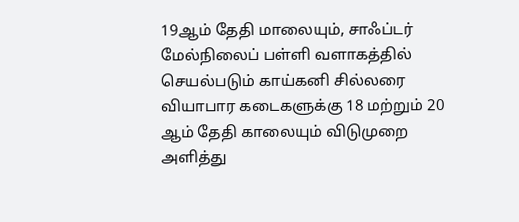19ஆம் தேதி மாலையும், சாஃப்டர் மேல்நிலைப் பள்ளி வளாகத்தில் செயல்படும் காய்கனி சில்லரை வியாபார கடைகளுக்கு 18 மற்றும் 20 ஆம் தேதி காலையும் விடுமுறை அளித்து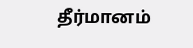தீர்மானம்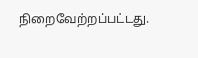நிறைவேற்றப்பட்டது.